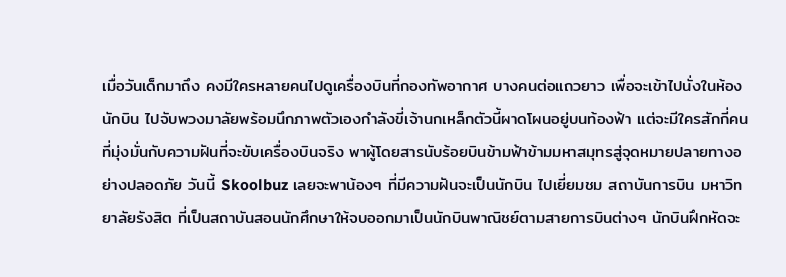เมื่อวันเด็กมาถึง คงมีใครหลายคนไปดูเครื่องบินที่กองทัพอากาศ บางคนต่อแถวยาว เพื่อจะเข้าไปนั่งในห้องนักบิน ไปจับพวงมาลัยพร้อมนึกภาพตัวเองกำลังขี่เจ้านกเหล็กตัวนี้ผาดโผนอยู่บนท้องฟ้า แต่จะมีใครสักกี่คนที่มุ่งมั่นกับความฝันที่จะขับเครื่องบินจริง พาผู้โดยสารนับร้อยบินข้ามฟ้าข้ามมหาสมุทรสู่จุดหมายปลายทางอย่างปลอดภัย วันนี้ Skoolbuz เลยจะพาน้องๆ ที่มีความฝันจะเป็นนักบิน ไปเยี่ยมชม สถาบันการบิน มหาวิทยาลัยรังสิต ที่เป็นสถาบันสอนนักศึกษาให้จบออกมาเป็นนักบินพาณิชย์ตามสายการบินต่างๆ นักบินฝึกหัดจะ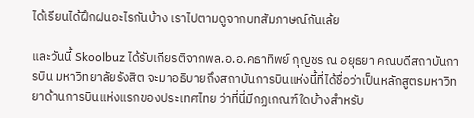ได้เรียนได้ฝึกฝนอะไรกันบ้าง เราไปตามดูจากบทสัมภาษณ์กันเล้ย

และวันนี้ Skoolbuz ได้รับเกียรติจากพล.อ.อ.คธาทิพย์ กุญชร ณ อยุธยา คณบดีสถาบันการบิน มหาวิทยาลัยรังสิต จะมาอธิบายถึงสถาบันการบินแห่งนี้ที่ได้ชื่อว่าเป็นหลักสูตรมหาวิทยาด้านการบินแห่งแรกของประเทศไทย ว่าที่นี่มีกฏเกณฑ์ใดบ้างสำหรับ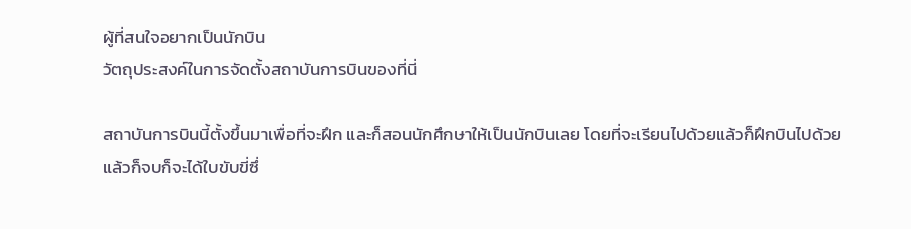ผู้ที่สนใจอยากเป็นนักบิน
วัตถุประสงค์ในการจัดตั้งสถาบันการบินของที่นี่

สถาบันการบินนี้ตั้งขึ้นมาเพื่อที่จะฝึก และก็สอนนักศึกษาให้เป็นนักบินเลย โดยที่จะเรียนไปด้วยแล้วก็ฝึกบินไปด้วย แล้วก็จบก็จะได้ใบขับขี่ซึ่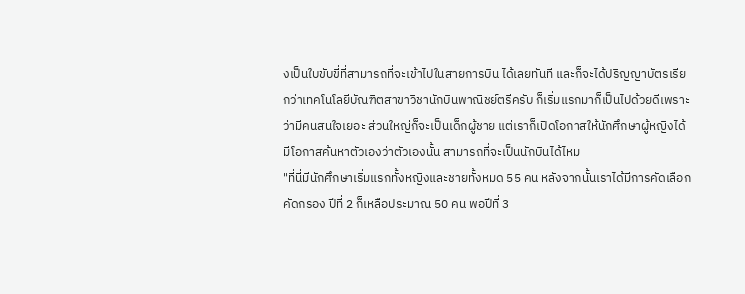งเป็นใบขับขี่ที่สามารถที่จะเข้าไปในสายการบิน ได้เลยทันที และก็จะได้ปริญญาบัตรเรียกว่าเทคโนโลยีบัณฑิตสาขาวิชานักบินพาณิชย์ตรีครับ ก็เริ่มแรกมาก็เป็นไปด้วยดีเพราะว่ามีคนสนใจเยอะ ส่วนใหญ่ก็จะเป็นเด็กผู้ชาย แต่เราก็เปิดโอกาสให้นักศึกษาผู้หญิงได้มีโอกาสค้นหาตัวเองว่าตัวเองนั้น สามารถที่จะเป็นนักบินได้ไหม
"ที่นี่มีนักศึกษาเริ่มแรกทั้งหญิงและชายทั้งหมด 55 คน หลังจากนั้นเราได้มีการคัดเลือก คัดกรอง ปีที่ 2 ก็เหลือประมาณ 50 คน พอปีที่ 3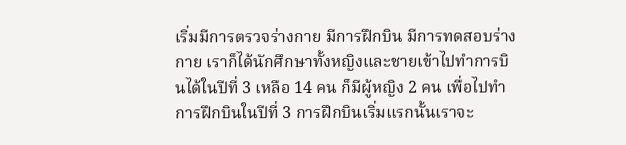เริ่มมีการตรวจร่างกาย มีการฝึกบิน มีการทดสอบร่างกาย เราก็ได้นักศึกษาทั้งหญิงและชายเข้าไปทำการบินได้ในปีที่ 3 เหลือ 14 คน ก็มีผู้หญิง 2 คน เพื่อไปทำการฝึกบินในปีที่ 3 การฝึกบินเริ่มแรกนั้นเราจะ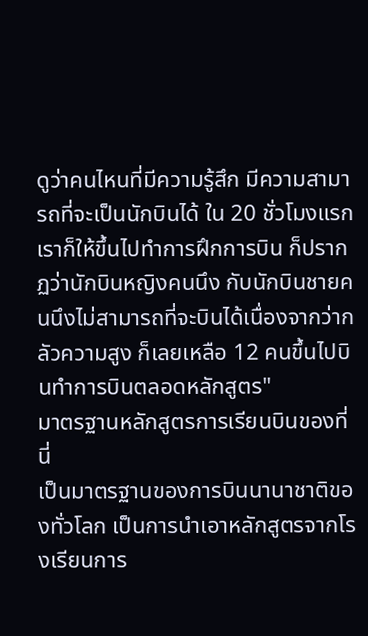ดูว่าคนไหนที่มีความรู้สึก มีความสามารถที่จะเป็นนักบินได้ ใน 20 ชั่วโมงแรก เราก็ให้ขึ้นไปทำการฝึกการบิน ก็ปรากฏว่านักบินหญิงคนนึง กับนักบินชายคนนึงไม่สามารถที่จะบินได้เนื่องจากว่ากลัวความสูง ก็เลยเหลือ 12 คนขึ้นไปบินทำการบินตลอดหลักสูตร"
มาตรฐานหลักสูตรการเรียนบินของที่นี่
เป็นมาตรฐานของการบินนานาชาติของทั่วโลก เป็นการนำเอาหลักสูตรจากโรงเรียนการ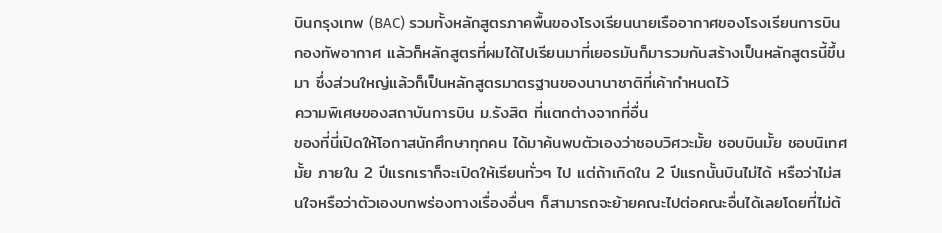บินกรุงเทพ (BAC) รวมทั้งหลักสูตรภาคพื้นของโรงเรียนนายเรืออากาศของโรงเรียนการบินกองทัพอากาศ แล้วก็หลักสูตรที่ผมได้ไปเรียนมาที่เยอรมันก็มารวมกันสร้างเป็นหลักสูตรนี้ขึ้นมา ซึ่งส่วนใหญ่แล้วก็เป็นหลักสูตรมาตรฐานของนานาชาติที่เค้ากำหนดไว้
ความพิเศษของสถาบันการบิน ม.รังสิต ที่แตกต่างจากที่อื่น
ของที่นี่เปิดให้โอกาสนักศึกษาทุกคน ได้มาค้นพบตัวเองว่าชอบวิศวะมั้ย ชอบบินมั้ย ชอบนิเทศมั้ย ภายใน 2 ปีแรกเราก็จะเปิดให้เรียนทั่วๆ ไป แต่ถ้าเกิดใน 2 ปีแรกนั้นบินไม่ได้ หรือว่าไม่สนใจหรือว่าตัวเองบกพร่องทางเรื่องอื่นๆ ก็สามารถจะย้ายคณะไปต่อคณะอื่นได้เลยโดยที่ไม่ต้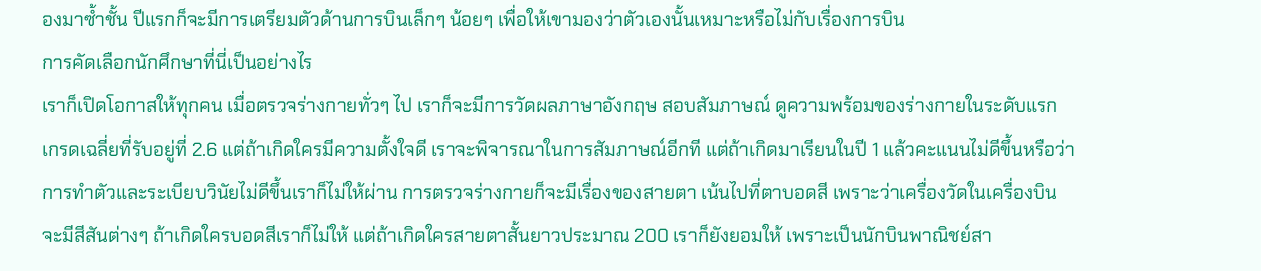องมาซ้ำชั้น ปีแรกก็จะมีการเตรียมตัวด้านการบินเล็กๆ น้อยๆ เพื่อให้เขามองว่าตัวเองนั้นเหมาะหรือไม่กับเรื่องการบิน
การคัดเลือกนักศึกษาที่นี่เป็นอย่างไร
เราก็เปิดโอกาสให้ทุกคน เมื่อตรวจร่างกายทั่วๆ ไป เราก็จะมีการวัดผลภาษาอังกฤษ สอบสัมภาษณ์ ดูความพร้อมของร่างกายในระดับแรก เกรดเฉลี่ยที่รับอยู่ที่ 2.6 แต่ถ้าเกิดใครมีความตั้งใจดี เราจะพิจารณาในการสัมภาษณ์อีกที แต่ถ้าเกิดมาเรียนในปี 1 แล้วคะแนนไม่ดีขึ้นหรือว่าการทำตัวและระเบียบวินัยไม่ดีขึ้นเราก็ไม่ให้ผ่าน การตรวจร่างกายก็จะมีเรื่องของสายตา เน้นไปที่ตาบอดสี เพราะว่าเครื่องวัดในเครื่องบินจะมีสีสันต่างๆ ถ้าเกิดใครบอดสีเราก็ไม่ให้ แต่ถ้าเกิดใครสายตาสั้นยาวประมาณ 200 เราก็ยังยอมให้ เพราะเป็นนักบินพาณิชย์สา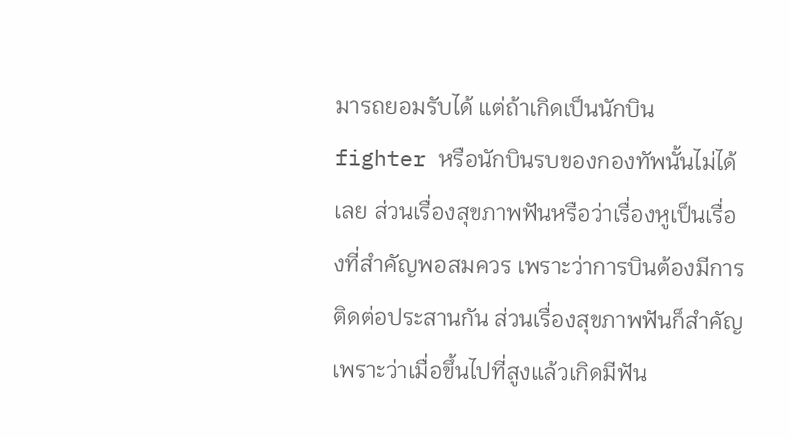มารถยอมรับได้ แต่ถ้าเกิดเป็นนักบิน fighter หรือนักบินรบของกองทัพนั้นไม่ได้เลย ส่วนเรื่องสุขภาพฟันหรือว่าเรื่องหูเป็นเรื่องที่สำคัญพอสมควร เพราะว่าการบินต้องมีการติดต่อประสานกัน ส่วนเรื่องสุขภาพฟันก็สำคัญเพราะว่าเมื่อขึ้นไปที่สูงแล้วเกิดมีฟัน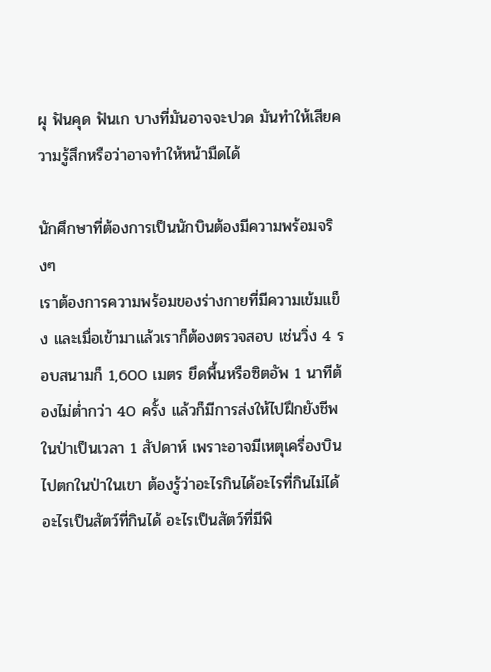ผุ ฟันคุด ฟันเก บางที่มันอาจจะปวด มันทำให้เสียความรู้สึกหรือว่าอาจทำให้หน้ามืดได้

นักศึกษาที่ต้องการเป็นนักบินต้องมีความพร้อมจริงๆ
เราต้องการความพร้อมของร่างกายที่มีความเข้มแข็ง และเมื่อเข้ามาแล้วเราก็ต้องตรวจสอบ เช่นวิ่ง 4 รอบสนามก็ 1,600 เมตร ยึดพื้นหรือซิตอัพ 1 นาทีต้องไม่ต่ำกว่า 40 ครั้ง แล้วก็มีการส่งให้ไปฝึกยังชีพในป่าเป็นเวลา 1 สัปดาห์ เพราะอาจมีเหตุเครี่องบินไปตกในป่าในเขา ต้องรู้ว่าอะไรกินได้อะไรที่กินไม่ได้ อะไรเป็นสัตว์ที่กินได้ อะไรเป็นสัตว์ที่มีพิ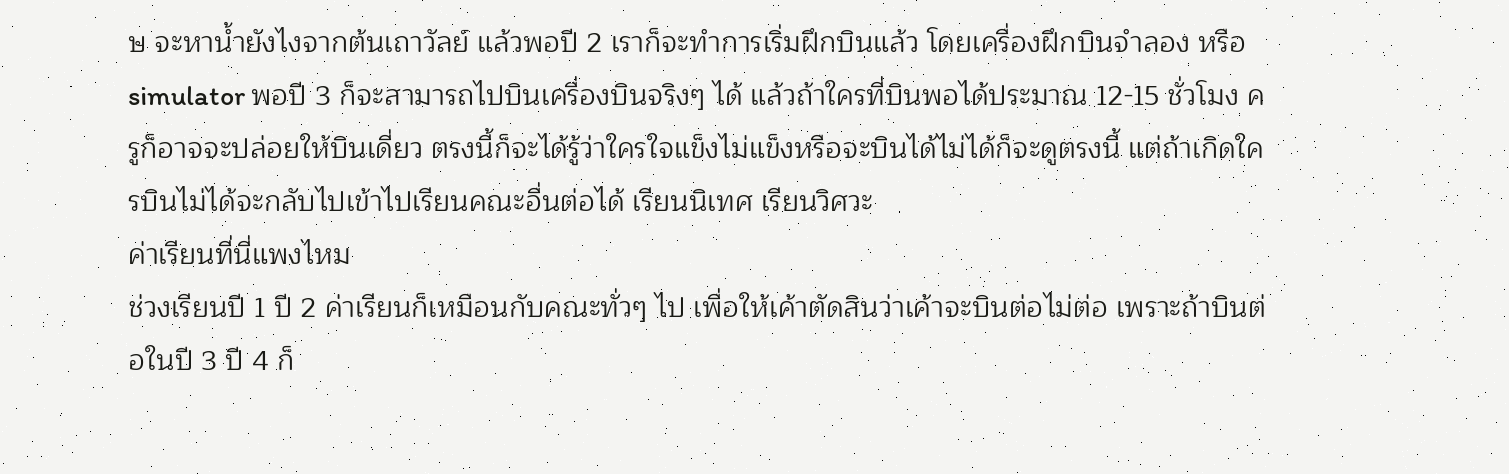ษ จะหาน้ำยังไงจากต้นเถาวัลย์ แล้วพอปี 2 เราก็จะทำการเริ่มฝึกบินแล้ว โดยเครื่องฝึกบินจำลอง หรือ simulator พอปี 3 ก็จะสามารถไปบินเครื่องบินจริงๆ ได้ แล้วถ้าใครที่บินพอได้ประมาณ 12-15 ชั่วโมง ครูก็อาจจะปล่อยให้บินเดี่ยว ตรงนี้ก็จะได้รู้ว่าใครใจแข็งไม่แข็งหรือจะบินได้ไม่ได้ก็จะดูตรงนี้ แต่ถ้าเกิดใครบินไม่ได้จะกลับไปเข้าไปเรียนคณะอื่นต่อได้ เรียนนิเทศ เรียนวิศวะ
ค่าเรียนที่นี่แพงไหม
ช่วงเรียนปี 1 ปี 2 ค่าเรียนก็เหมือนกับคณะทั่วๆ ไป เพื่อให้เค้าตัดสินว่าเค้าจะบินต่อไม่ต่อ เพราะถ้าบินต่อในปี 3 ปี 4 ก็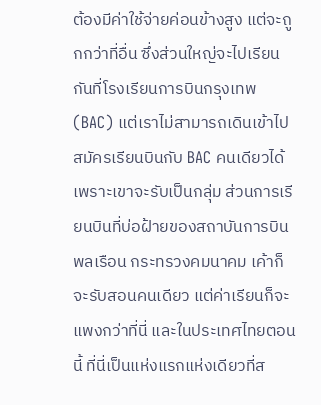ต้องมีค่าใช้จ่ายค่อนข้างสูง แต่จะถูกกว่าที่อื่น ซึ่งส่วนใหญ่จะไปเรียนกันที่โรงเรียนการบินกรุงเทพ (BAC) แต่เราไม่สามารถเดินเข้าไปสมัครเรียนบินกับ BAC คนเดียวได้ เพราะเขาจะรับเป็นกลุ่ม ส่วนการเรียนบินที่บ่อฝ้ายของสถาบันการบินพลเรือน กระทรวงคมนาคม เค้าก็จะรับสอนคนเดียว แต่ค่าเรียนก็จะแพงกว่าที่นี่ และในประเทศไทยตอนนี้ ที่นี่เป็นแห่งแรกแห่งเดียวที่ส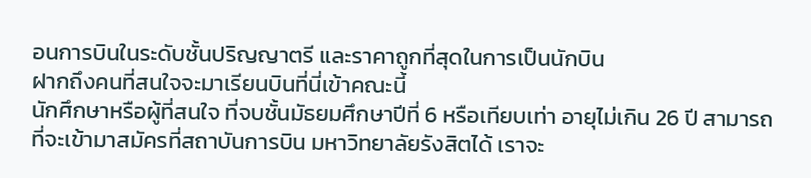อนการบินในระดับชั้นปริญญาตรี และราคาถูกที่สุดในการเป็นนักบิน
ฝากถึงคนที่สนใจจะมาเรียนบินที่นี่เข้าคณะนี้
นักศึกษาหรือผู้ที่สนใจ ที่จบชั้นมัธยมศึกษาปีที่ 6 หรือเทียบเท่า อายุไม่เกิน 26 ปี สามารถที่จะเข้ามาสมัครที่สถาบันการบิน มหาวิทยาลัยรังสิตได้ เราจะ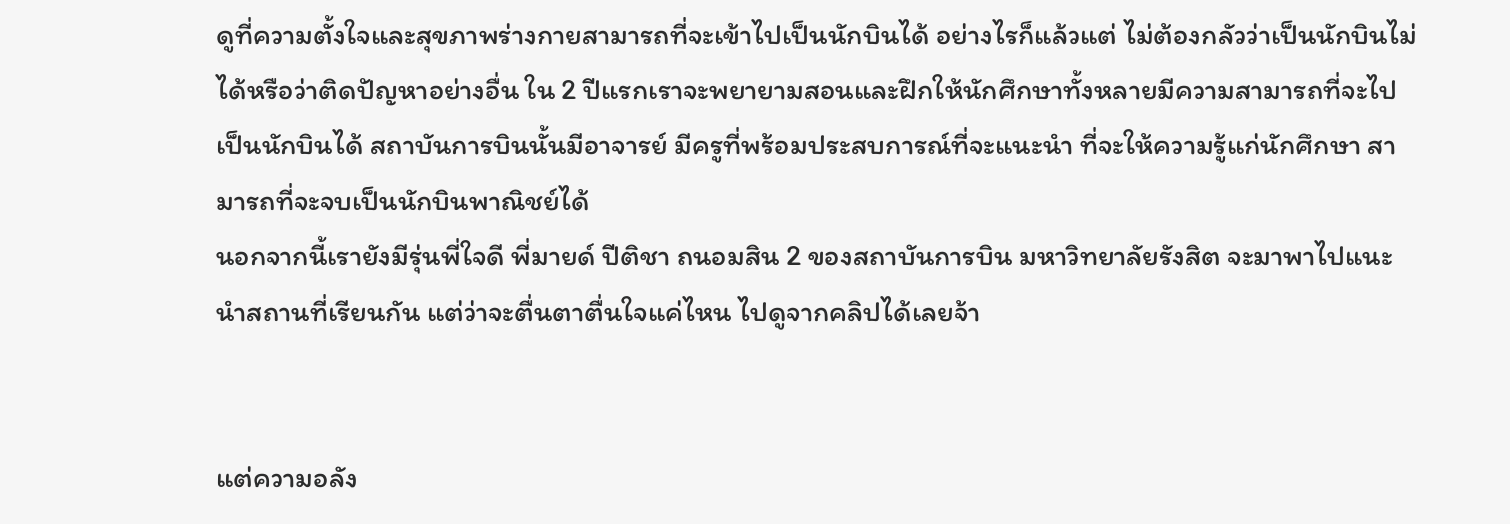ดูที่ความตั้งใจและสุขภาพร่างกายสามารถที่จะเข้าไปเป็นนักบินได้ อย่างไรก็แล้วแต่ ไม่ต้องกลัวว่าเป็นนักบินไม่ได้หรือว่าติดปัญหาอย่างอื่น ใน 2 ปีแรกเราจะพยายามสอนและฝึกให้นักศึกษาทั้งหลายมีความสามารถที่จะไปเป็นนักบินได้ สถาบันการบินนั้นมีอาจารย์ มีครูที่พร้อมประสบการณ์ที่จะแนะนำ ที่จะให้ความรู้แก่นักศึกษา สามารถที่จะจบเป็นนักบินพาณิชย์ได้
นอกจากนี้เรายังมีรุ่นพี่ใจดี พี่มายด์ ปีติชา ถนอมสิน 2 ของสถาบันการบิน มหาวิทยาลัยรังสิต จะมาพาไปแนะนำสถานที่เรียนกัน แต่ว่าจะตื่นตาตื่นใจแค่ไหน ไปดูจากคลิปได้เลยจ้า


แต่ความอลัง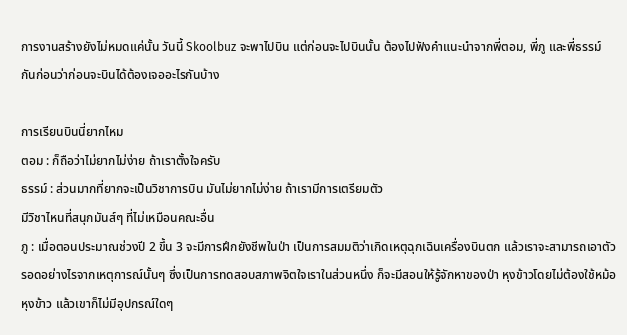การงานสร้างยังไม่หมดแค่นั้น วันนี้ Skoolbuz จะพาไปบิน แต่ก่อนจะไปบินนั้น ต้องไปฟังคำแนะนำจากพี่ตอม, พี่ภู และพี่ธรรม์ กันก่อนว่าก่อนจะบินได้ต้องเจออะไรกันบ้าง

การเรียนบินนี่ยากไหม
ตอม : ก็ถือว่าไม่ยากไม่ง่าย ถ้าเราตั้งใจครับ
ธรรม์ : ส่วนมากที่ยากจะเป็นวิชาการบิน มันไม่ยากไม่ง่าย ถ้าเรามีการเตรียมตัว
มีวิชาไหนที่สนุกมันส์ๆ ที่ไม่เหมือนคณะอื่น
ภู : เมื่อตอนประมาณช่วงปี 2 ขึ้น 3 จะมีการฝึกยังชีพในป่า เป็นการสมมติว่าเกิดเหตุฉุกเฉินเครื่องบินตก แล้วเราจะสามารถเอาตัวรอดอย่างไรจากเหตุการณ์นั้นๆ ซึ่งเป็นการทดสอบสภาพจิตใจเราในส่วนหนึ่ง ก็จะมีสอนให้รู้จักหาของป่า หุงข้าวโดยไม่ต้องใช้หม้อหุงข้าว แล้วเขาก็ไม่มีอุปกรณ์ใดๆ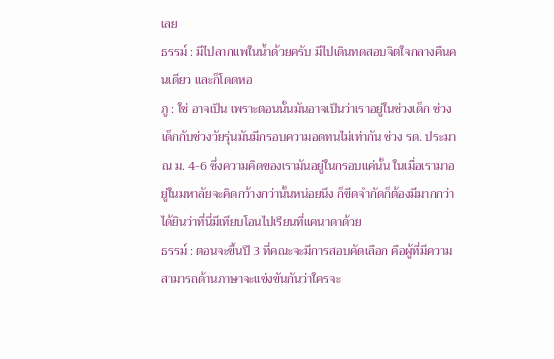เลย
ธรรม์ : มีไปลากแพในน้ำด้วยครับ มีไปเดินทดสอบจิตใจกลางคืนคนเดียว และก็โดดหอ
ภู : ใช่ อาจเป็น เพราะตอนนั้นมันอาจเป็นว่าเราอยู่ในช่วงเด็ก ช่วงเด็กกับช่วงวัยรุ่นมันมีกรอบความอดทนไม่เท่ากัน ช่วง รด. ประมาณ ม. 4-6 ซึ่งความคิดของเรามันอยู่ในกรอบแค่นั้น ในเมื่อเรามาอยู่ในมหาลัยจะคิดกว้างกว่านั้นหน่อยนึง ก็ขีดจำกัดก็ต้องมีมากกว่า
ได้ยินว่าที่นี่มีเทียบโอนไปเรียนที่แคนาดาด้วย
ธรรม์ : ตอนจะขึ้นปี 3 ที่คณะจะมีการสอบคัดเลือก คือผู้ที่มีความสามารถด้านภาษาจะแข่งขันกันว่าใครจะ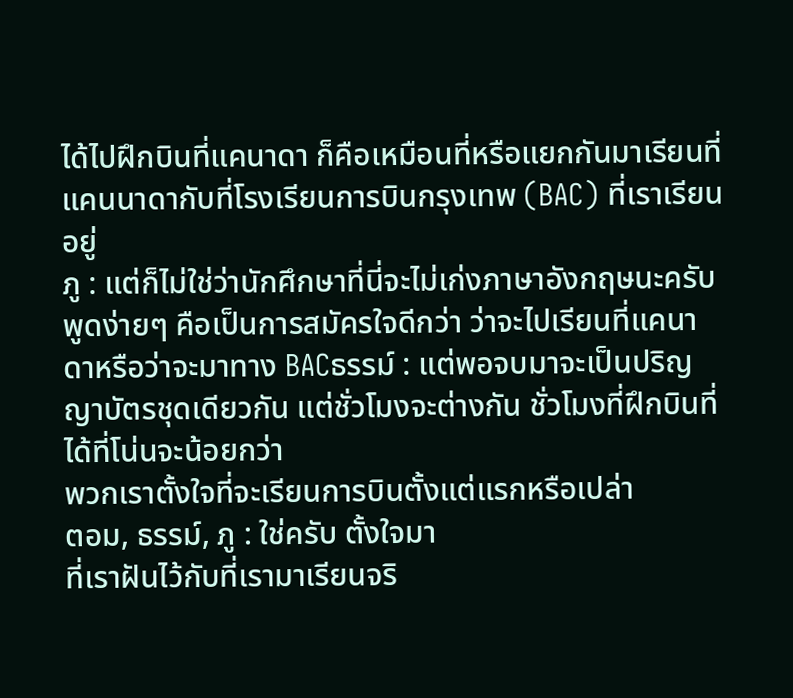ได้ไปฝึกบินที่แคนาดา ก็คือเหมือนที่หรือแยกกันมาเรียนที่แคนนาดากับที่โรงเรียนการบินกรุงเทพ (BAC) ที่เราเรียนอยู่
ภู : แต่ก็ไม่ใช่ว่านักศึกษาที่นี่จะไม่เก่งภาษาอังกฤษนะครับ พูดง่ายๆ คือเป็นการสมัครใจดีกว่า ว่าจะไปเรียนที่แคนาดาหรือว่าจะมาทาง BACธรรม์ : แต่พอจบมาจะเป็นปริญญาบัตรชุดเดียวกัน แต่ชั่วโมงจะต่างกัน ชั่วโมงที่ฝึกบินที่ได้ที่โน่นจะน้อยกว่า
พวกเราตั้งใจที่จะเรียนการบินตั้งแต่แรกหรือเปล่า
ตอม, ธรรม์, ภู : ใช่ครับ ตั้งใจมา
ที่เราฝันไว้กับที่เรามาเรียนจริ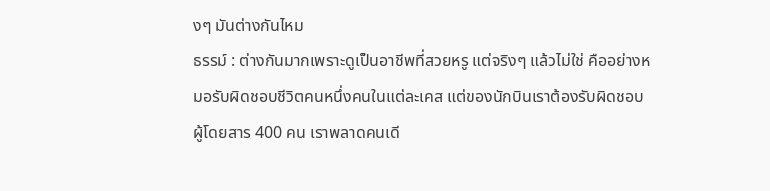งๆ มันต่างกันไหม
ธรรม์ : ต่างกันมากเพราะดูเป็นอาชีพที่สวยหรู แต่จริงๆ แล้วไม่ใช่ คืออย่างหมอรับผิดชอบชีวิตคนหนึ่งคนในแต่ละเคส แต่ของนักบินเราต้องรับผิดชอบผู้โดยสาร 400 คน เราพลาดคนเดี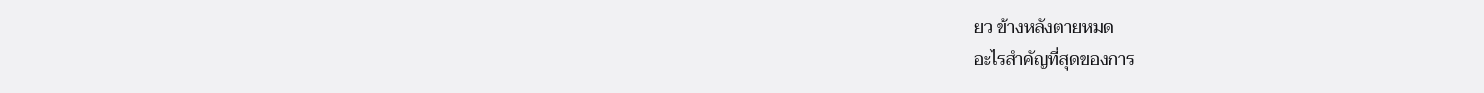ยว ข้างหลังตายหมด
อะไรสำคัญที่สุดของการ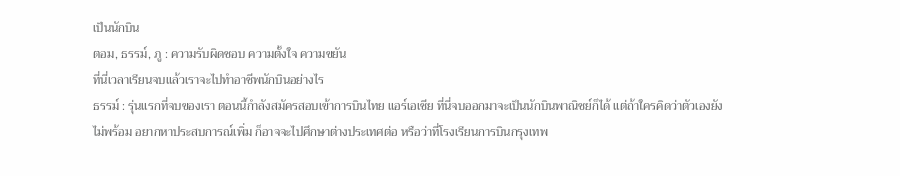เป็นนักบิน
ตอม, ธรรม์, ภู : ความรับผิดชอบ ความตั้งใจ ความขยัน
ที่นี่เวลาเรียนจบแล้วเราจะไปทำอาชีพนักบินอย่างไร
ธรรม์ : รุ่นแรกที่จบของเรา ตอนนี้กำลังสมัครสอบเข้าการบินไทย แอร์เอเชีย ที่นี่จบออกมาจะเป็นนักบินพาณิชย์ก็ได้ แต่ถ้าใครคิดว่าตัวเองยังไม่พร้อม อยากหาประสบการณ์เพิ่ม ก็อาจจะไปศึกษาต่างประเทศต่อ หรือว่าที่โรงเรียนการบินกรุงเทพ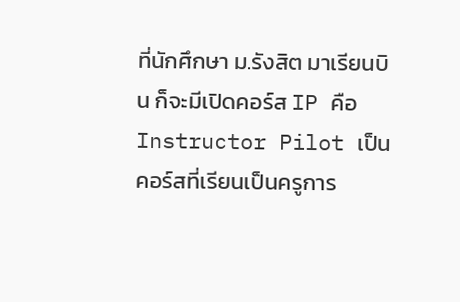ที่นักศึกษา ม.รังสิต มาเรียนบิน ก็จะมีเปิดคอร์ส IP คือ Instructor Pilot เป็นคอร์สที่เรียนเป็นครูการ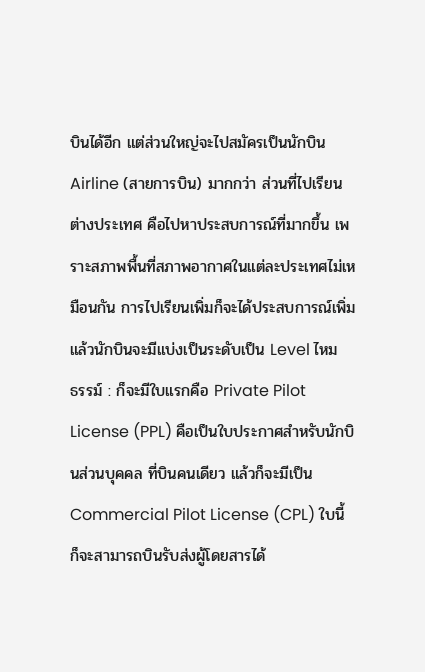บินได้อีก แต่ส่วนใหญ่จะไปสมัครเป็นนักบิน Airline (สายการบิน) มากกว่า ส่วนที่ไปเรียนต่างประเทศ คือไปหาประสบการณ์ที่มากขึ้น เพราะสภาพพื้นที่สภาพอากาศในแต่ละประเทศไม่เหมือนกัน การไปเรียนเพิ่มก็จะได้ประสบการณ์เพิ่ม
แล้วนักบินจะมีแบ่งเป็นระดับเป็น Level ไหม
ธรรม์ : ก็จะมีใบแรกคือ Private Pilot License (PPL) คือเป็นใบประกาศสำหรับนักบินส่วนบุคคล ที่บินคนเดียว แล้วก็จะมีเป็น Commercial Pilot License (CPL) ใบนี้ก็จะสามารถบินรับส่งผู้โดยสารได้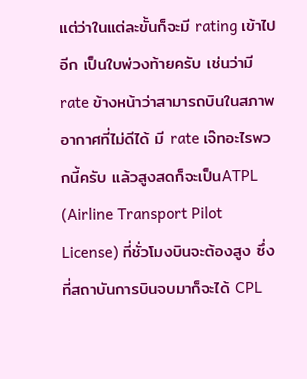แต่ว่าในแต่ละขั้นก็จะมี rating เข้าไปอีก เป็นใบพ่วงท้ายครับ เช่นว่ามี rate ข้างหน้าว่าสามารถบินในสภาพอากาศที่ไม่ดีได้ มี rate เจ๊ทอะไรพวกนี้ครับ แล้วสูงสดก็จะเป็นATPL (Airline Transport Pilot License) ที่ชั่วโมงบินจะต้องสูง ซึ่งที่สถาบันการบินจบมาก็จะได้ CPL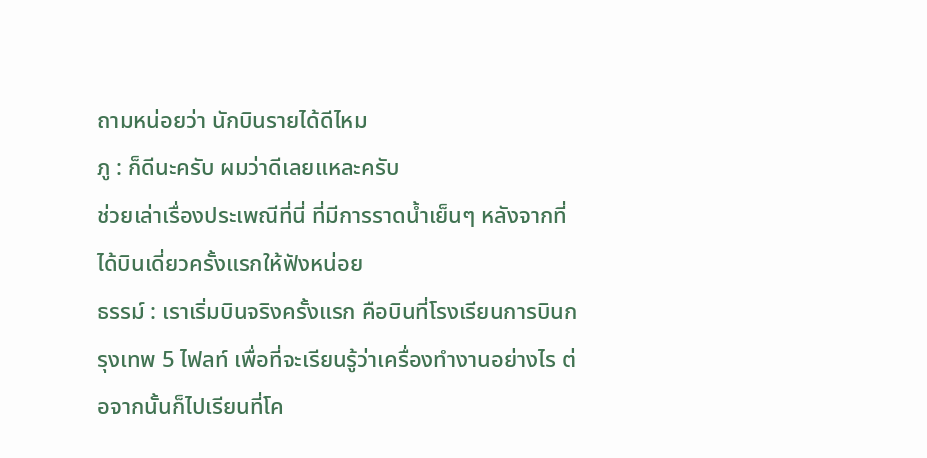ถามหน่อยว่า นักบินรายได้ดีไหม
ภู : ก็ดีนะครับ ผมว่าดีเลยแหละครับ
ช่วยเล่าเรื่องประเพณีที่นี่ ที่มีการราดน้ำเย็นๆ หลังจากที่ได้บินเดี่ยวครั้งแรกให้ฟังหน่อย
ธรรม์ : เราเริ่มบินจริงครั้งแรก คือบินที่โรงเรียนการบินกรุงเทพ 5 ไฟลท์ เพื่อที่จะเรียนรู้ว่าเครื่องทำงานอย่างไร ต่อจากนั้นก็ไปเรียนที่โค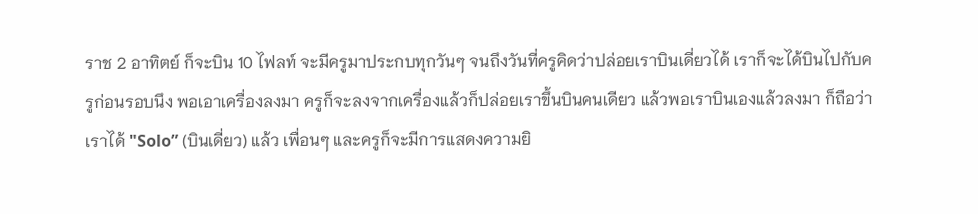ราช 2 อาทิตย์ ก็จะบิน 10 ไฟลท์ จะมีครูมาประกบทุกวันๆ จนถึงวันที่ครูคิดว่าปล่อยเราบินเดี่ยวได้ เราก็จะได้บินไปกับครูก่อนรอบนึง พอเอาเครื่องลงมา ครูก็จะลงจากเครื่องแล้วก็ปล่อยเราขึ้นบินคนเดียว แล้วพอเราบินเองแล้วลงมา ก็ถือว่าเราได้ "Solo” (บินเดี่ยว) แล้ว เพื่อนๆ และครูก็จะมีการแสดงความยิ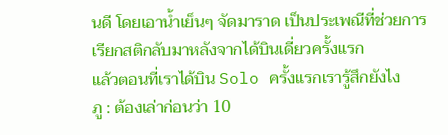นดี โดยเอาน้ำเย็นๆ จัดมาราด เป็นประเพณีที่ช่วยการเรียกสติกลับมาหลังจากได้บินเดี่ยวครั้งแรก
แล้วตอนที่เราได้บิน Solo ครั้งแรกเรารู้สึกยังไง
ภู : ต้องเล่าก่อนว่า 10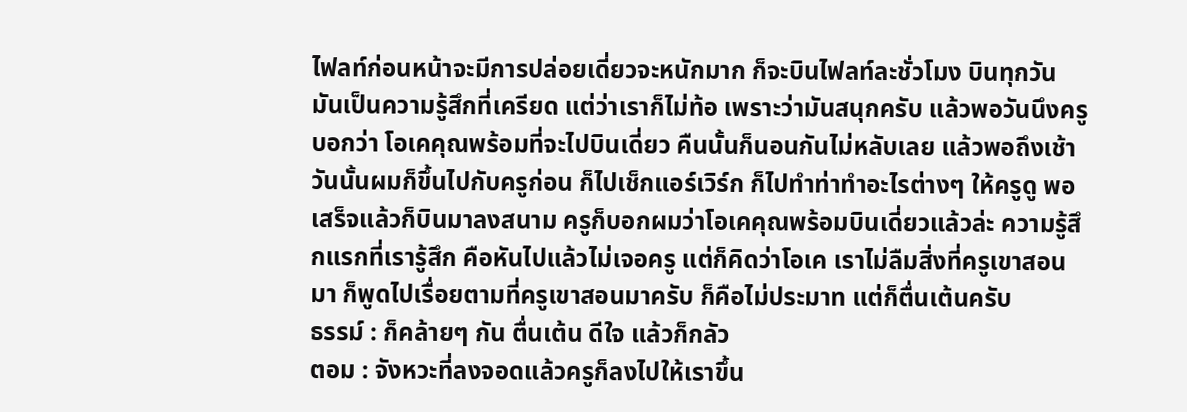ไฟลท์ก่อนหน้าจะมีการปล่อยเดี่ยวจะหนักมาก ก็จะบินไฟลท์ละชั่วโมง บินทุกวัน มันเป็นความรู้สึกที่เครียด แต่ว่าเราก็ไม่ท้อ เพราะว่ามันสนุกครับ แล้วพอวันนึงครูบอกว่า โอเคคุณพร้อมที่จะไปบินเดี่ยว คืนนั้นก็นอนกันไม่หลับเลย แล้วพอถึงเช้าวันนั้นผมก็ขึ้นไปกับครูก่อน ก็ไปเช็กแอร์เวิร์ก ก็ไปทำท่าทำอะไรต่างๆ ให้ครูดู พอเสร็จแล้วก็บินมาลงสนาม ครูก็บอกผมว่าโอเคคุณพร้อมบินเดี่ยวแล้วล่ะ ความรู้สึกแรกที่เรารู้สึก คือหันไปแล้วไม่เจอครู แต่ก็คิดว่าโอเค เราไม่ลืมสิ่งที่ครูเขาสอนมา ก็พูดไปเรื่อยตามที่ครูเขาสอนมาครับ ก็คือไม่ประมาท แต่ก็ตื่นเต้นครับ
ธรรม์ : ก็คล้ายๆ กัน ตื่นเต้น ดีใจ แล้วก็กลัว
ตอม : จังหวะที่ลงจอดแล้วครูก็ลงไปให้เราขึ้น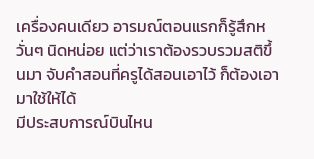เครื่องคนเดียว อารมณ์ตอนแรกก็รู้สึกหวั่นๆ นิดหน่อย แต่ว่าเราต้องรวบรวมสติขึ้นมา จับคำสอนที่ครูได้สอนเอาไว้ ก็ต้องเอามาใช้ให้ได้
มีประสบการณ์บินไหน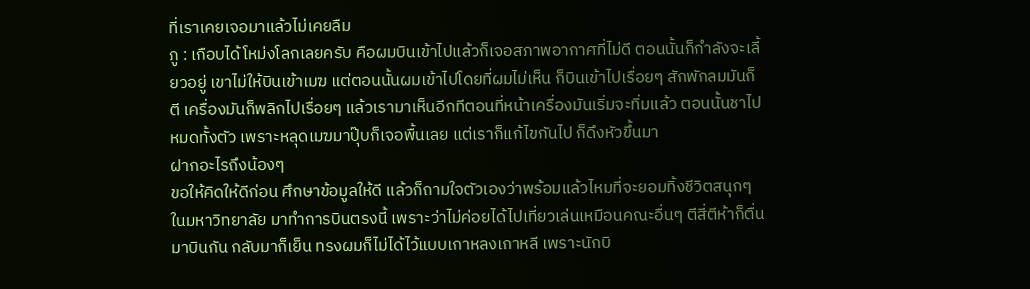ที่เราเคยเจอมาแล้วไม่เคยลืม
ภู : เกือบได้โหม่งโลกเลยครับ คือผมบินเข้าไปแล้วก็เจอสภาพอากาศที่ไม่ดี ตอนนั้นก็กำลังจะเลี้ยวอยู่ เขาไม่ให้บินเข้าเมฆ แต่ตอนนั้นผมเข้าไปโดยที่ผมไม่เห็น ก็บินเข้าไปเรื่อยๆ สักพักลมมันก็ตี เครื่องมันก็พลิกไปเรื่อยๆ แล้วเรามาเห็นอีกทีตอนที่หน้าเครื่องมันเริ่มจะทิ่มแล้ว ตอนนั้นชาไปหมดทั้งตัว เพราะหลุดเมฆมาปุ๊บก็เจอพื้นเลย แต่เราก็แก้ไขกันไป ก็ดึงหัวขึ้นมา
ฝากอะไรถึงน้องๆ
ขอให้คิดให้ดีก่อน ศึกษาข้อมูลให้ดี แล้วก็ถามใจตัวเองว่าพร้อมแล้วไหมที่จะยอมทิ้งชีวิตสนุกๆ ในมหาวิทยาลัย มาทำการบินตรงนี้ เพราะว่าไม่ค่อยได้ไปเที่ยวเล่นเหมือนคณะอื่นๆ ตีสี่ตีห้าก็ตื่นมาบินกัน กลับมาก็เย็น ทรงผมก็ไม่ได้ไว้แบบเกาหลงเกาหลี เพราะนักบิ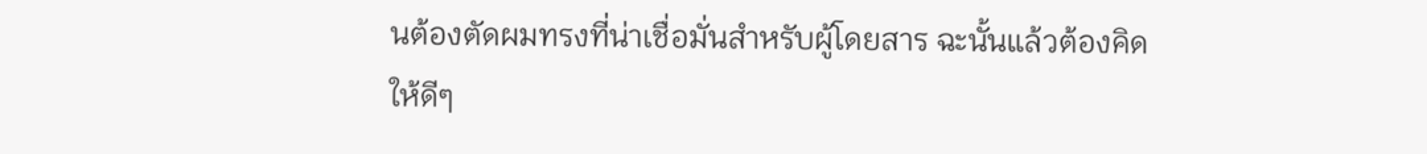นต้องตัดผมทรงที่น่าเชื่อมั่นสำหรับผู้โดยสาร ฉะนั้นแล้วต้องคิดให้ดีๆ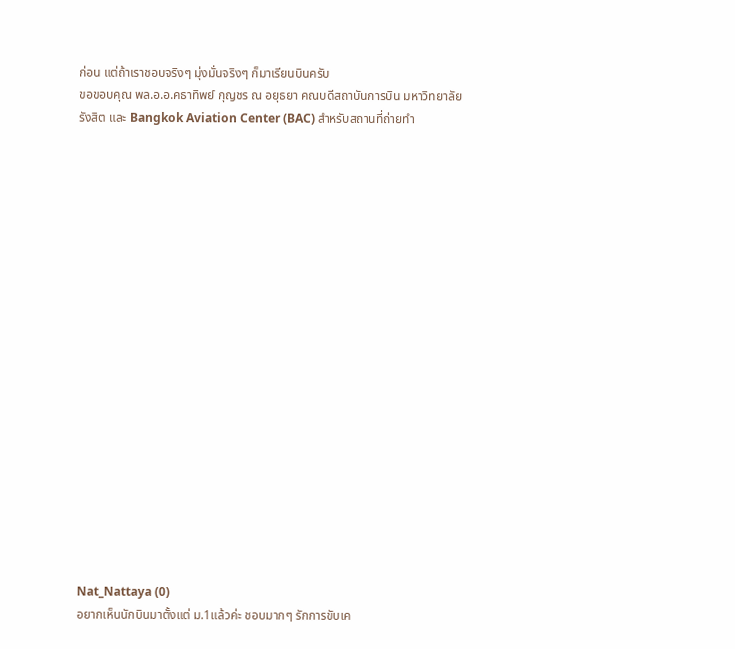ก่อน แต่ถ้าเราชอบจริงๆ มุ่งมั่นจริงๆ ก็มาเรียนบินครับ
ขอขอบคุณ พล.อ.อ.คธาทิพย์ กุญชร ณ อยุธยา คณบดีสถาบันการบิน มหาวิทยาลัยรังสิต และ Bangkok Aviation Center (BAC) สำหรับสถานที่ถ่ายทำ




















Nat_Nattaya (0)
อยากเห็นนักบินมาตั้งแต่ ม.1แล้วค่ะ ชอบมากๆ รักการขับเค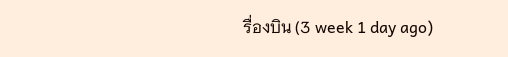รื่องบิน (3 week 1 day ago)